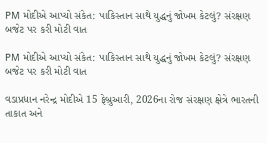PM મોદીએ આપ્યો સંકેત: પાકિસ્તાન સાથે યુદ્ધનું જોખમ કેટલું? સંરક્ષણ બજેટ પર કરી મોટી વાત

PM મોદીએ આપ્યો સંકેત: પાકિસ્તાન સાથે યુદ્ધનું જોખમ કેટલું? સંરક્ષણ બજેટ પર કરી મોટી વાત

વડાપ્રધાન નરેન્દ્ર મોદીએ 15 ફેબ્રુઆરી, 2026ના રોજ સંરક્ષણ ક્ષેત્રે ભારતની તાકાત અને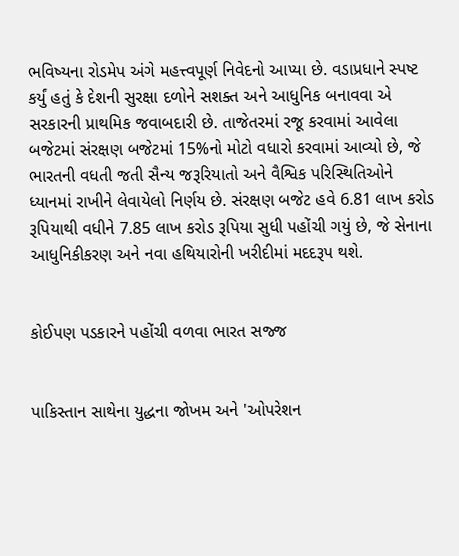ભવિષ્યના રોડમેપ અંગે મહત્ત્વપૂર્ણ નિવેદનો આપ્યા છે. વડાપ્રધાને સ્પષ્ટ કર્યું હતું કે દેશની સુરક્ષા દળોને સશક્ત અને આધુનિક બનાવવા એ સરકારની પ્રાથમિક જવાબદારી છે. તાજેતરમાં રજૂ કરવામાં આવેલા બજેટમાં સંરક્ષણ બજેટમાં 15%નો મોટો વધારો કરવામાં આવ્યો છે, જે ભારતની વધતી જતી સૈન્ય જરૂરિયાતો અને વૈશ્વિક પરિસ્થિતિઓને ધ્યાનમાં રાખીને લેવાયેલો નિર્ણય છે. સંરક્ષણ બજેટ હવે 6.81 લાખ કરોડ રૂપિયાથી વધીને 7.85 લાખ કરોડ રૂપિયા સુધી પહોંચી ગયું છે, જે સેનાના આધુનિકીકરણ અને નવા હથિયારોની ખરીદીમાં મદદરૂપ થશે.


કોઈપણ પડકારને પહોંચી વળવા ભારત સજ્જ


પાકિસ્તાન સાથેના યુદ્ધના જોખમ અને 'ઓપરેશન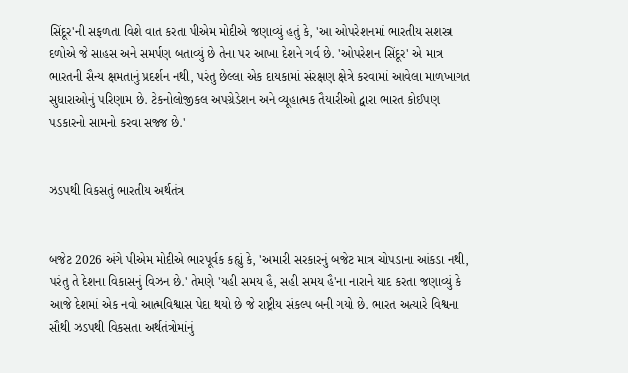સિંદૂર'ની સફળતા વિશે વાત કરતા પીએમ મોદીએ જણાવ્યું હતું કે, 'આ ઓપરેશનમાં ભારતીય સશસ્ત્ર દળોએ જે સાહસ અને સમર્પણ બતાવ્યું છે તેના પર આખા દેશને ગર્વ છે. 'ઓપરેશન સિંદૂર' એ માત્ર ભારતની સૈન્ય ક્ષમતાનું પ્રદર્શન નથી, પરંતુ છેલ્લા એક દાયકામાં સંરક્ષણ ક્ષેત્રે કરવામાં આવેલા માળખાગત સુધારાઓનું પરિણામ છે. ટેકનોલોજીકલ અપગ્રેડેશન અને વ્યૂહાત્મક તૈયારીઓ દ્વારા ભારત કોઈપણ પડકારનો સામનો કરવા સજ્જ છે.'


ઝડપથી વિકસતું ભારતીય અર્થતંત્ર


બજેટ 2026 અંગે પીએમ મોદીએ ભારપૂર્વક કહ્યું કે, 'અમારી સરકારનું બજેટ માત્ર ચોપડાના આંકડા નથી, પરંતુ તે દેશના વિકાસનું વિઝન છે.' તેમણે 'યહી સમય હૈ, સહી સમય હૈ'ના નારાને યાદ કરતા જણાવ્યું કે આજે દેશમાં એક નવો આત્મવિશ્વાસ પેદા થયો છે જે રાષ્ટ્રીય સંકલ્પ બની ગયો છે. ભારત અત્યારે વિશ્વના સૌથી ઝડપથી વિકસતા અર્થતંત્રોમાંનું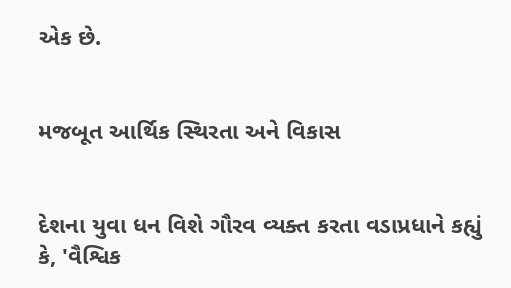એક છે.


મજબૂત આર્થિક સ્થિરતા અને વિકાસ


દેશના યુવા ધન વિશે ગૌરવ વ્યક્ત કરતા વડાપ્રધાને કહ્યું કે, 'વૈશ્વિક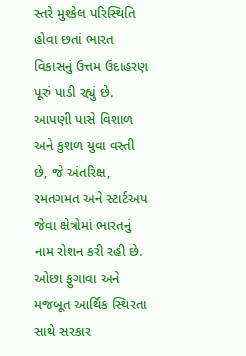સ્તરે મુશ્કેલ પરિસ્થિતિ હોવા છતાં ભારત વિકાસનું ઉત્તમ ઉદાહરણ પૂરું પાડી રહ્યું છે. આપણી પાસે વિશાળ અને કુશળ યુવા વસ્તી છે, જે અંતરિક્ષ, રમતગમત અને સ્ટાર્ટઅપ જેવા ક્ષેત્રોમાં ભારતનું નામ રોશન કરી રહી છે. ઓછા ફુગાવા અને મજબૂત આર્થિક સ્થિરતા સાથે સરકાર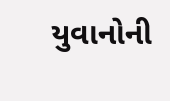યુવાનોની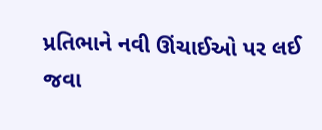પ્રતિભાને નવી ઊંચાઈઓ પર લઈ જવા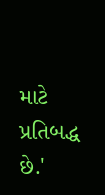માટે પ્રતિબદ્ધ છે.'